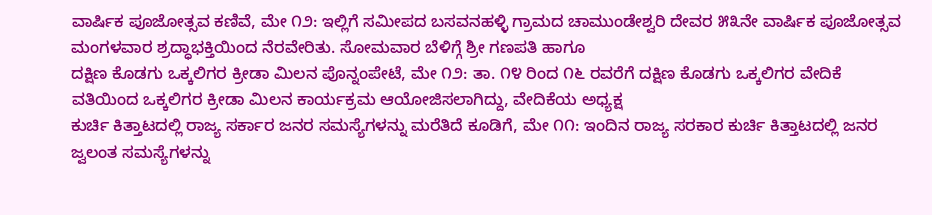ವಾರ್ಷಿಕ ಪೂಜೋತ್ಸವ ಕಣಿವೆ, ಮೇ ೧೨: ಇಲ್ಲಿಗೆ ಸಮೀಪದ ಬಸವನಹಳ್ಳಿ ಗ್ರಾಮದ ಚಾಮುಂಡೇಶ್ವರಿ ದೇವರ ೫೩ನೇ ವಾರ್ಷಿಕ ಪೂಜೋತ್ಸವ ಮಂಗಳವಾರ ಶ್ರದ್ಧಾಭಕ್ತಿಯಿಂದ ನೆರವೇರಿತು. ಸೋಮವಾರ ಬೆಳಿಗ್ಗೆ ಶ್ರೀ ಗಣಪತಿ ಹಾಗೂ
ದಕ್ಷಿಣ ಕೊಡಗು ಒಕ್ಕಲಿಗರ ಕ್ರೀಡಾ ಮಿಲನ ಪೊನ್ನಂಪೇಟೆ, ಮೇ ೧೨: ತಾ. ೧೪ ರಿಂದ ೧೬ ರವರೆಗೆ ದಕ್ಷಿಣ ಕೊಡಗು ಒಕ್ಕಲಿಗರ ವೇದಿಕೆ ವತಿಯಿಂದ ಒಕ್ಕಲಿಗರ ಕ್ರೀಡಾ ಮಿಲನ ಕಾರ್ಯಕ್ರಮ ಆಯೋಜಿಸಲಾಗಿದ್ದು, ವೇದಿಕೆಯ ಅಧ್ಯಕ್ಷ
ಕುರ್ಚಿ ಕಿತ್ತಾಟದಲ್ಲಿ ರಾಜ್ಯ ಸರ್ಕಾರ ಜನರ ಸಮಸ್ಯೆಗಳನ್ನು ಮರೆತಿದೆ ಕೂಡಿಗೆ, ಮೇ ೧೧: ಇಂದಿನ ರಾಜ್ಯ ಸರಕಾರ ಕುರ್ಚಿ ಕಿತ್ತಾಟದಲ್ಲಿ ಜನರ ಜ್ವಲಂತ ಸಮಸ್ಯೆಗಳನ್ನು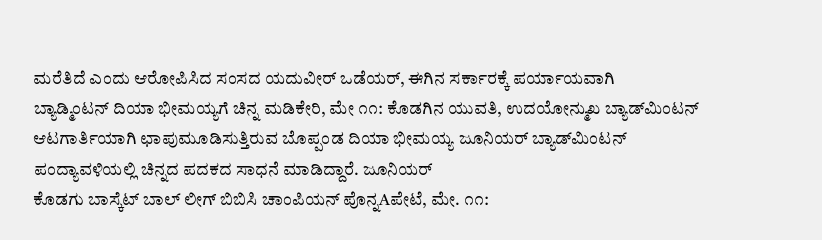ಮರೆತಿದೆ ಎಂದು ಆರೋಪಿಸಿದ ಸಂಸದ ಯದುವೀರ್ ಒಡೆಯರ್, ಈಗಿನ ಸರ್ಕಾರಕ್ಕೆ ಪರ್ಯಾಯವಾಗಿ
ಬ್ಯಾಡ್ಮಿಂಟನ್ ದಿಯಾ ಭೀಮಯ್ಯಗೆ ಚಿನ್ನ ಮಡಿಕೇರಿ, ಮೇ ೧೧: ಕೊಡಗಿನ ಯುವತಿ, ಉದಯೋನ್ಮುಖ ಬ್ಯಾಡ್‌ಮಿಂಟನ್ ಆಟಗಾರ್ತಿಯಾಗಿ ಛಾಪುಮೂಡಿಸುತ್ತಿರುವ ಬೊಪ್ಪಂಡ ದಿಯಾ ಭೀಮಯ್ಯ ಜೂನಿಯರ್ ಬ್ಯಾಡ್‌ಮಿಂಟನ್ ಪಂದ್ಯಾವಳಿಯಲ್ಲಿ ಚಿನ್ನದ ಪದಕದ ಸಾಧನೆ ಮಾಡಿದ್ದಾರೆ. ಜೂನಿಯರ್
ಕೊಡಗು ಬಾಸ್ಕೆಟ್ ಬಾಲ್ ಲೀಗ್ ಬಿಬಿಸಿ ಚಾಂಪಿಯನ್ ಪೊನ್ನAಪೇಟೆ, ಮೇ. ೧೧: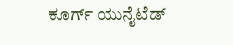ಕೂರ್ಗ್ ಯುನೈಟೆಡ್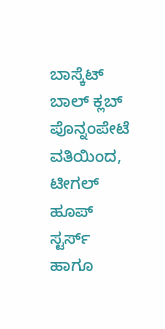ಬಾಸ್ಕೆಟ್ ಬಾಲ್ ಕ್ಲಬ್ ಪೊನ್ನಂಪೇಟೆ ವತಿಯಿಂದ, ಟೀಗಲ್ ಹೂಪ್ ಸ್ಟರ್ಸ್ ಹಾಗೂ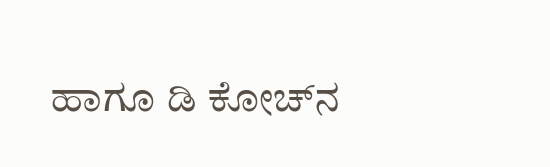ಹಾಗೂ ಡಿ ಕೋಚ್‌ನ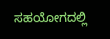ಸಹಯೋಗದಲ್ಲಿ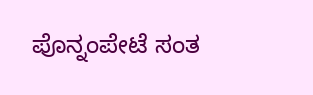ಪೊನ್ನಂಪೇಟೆ ಸಂತ